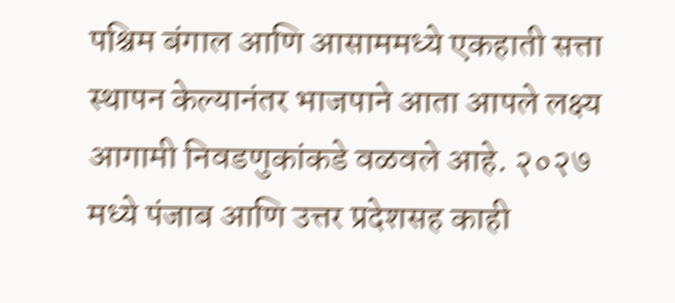पश्चिम बंगाल आणि आसाममध्ये एकहाती सत्ता स्थापन केल्यानंतर भाजपाने आता आपले लक्ष्य आगामी निवडणुकांकडे वळवले आहे. २०२७ मध्ये पंजाब आणि उत्तर प्रदेशसह काही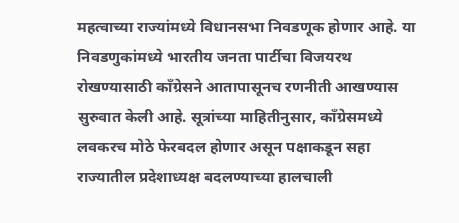महत्वाच्या राज्यांमध्ये विधानसभा निवडणूक होणार आहे. या निवडणुकांमध्ये भारतीय जनता पार्टीचा विजयरथ रोखण्यासाठी काँग्रेसने आतापासूनच रणनीती आखण्यास सुरुवात केली आहे. सूत्रांच्या माहितीनुसार, काँग्रेसमध्ये लवकरच मोठे फेरबदल होणार असून पक्षाकडून सहा राज्यातील प्रदेशाध्यक्ष बदलण्याच्या हालचाली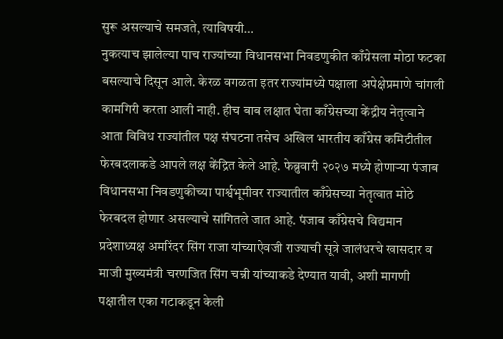सुरू असल्याचे समजते, त्याविषयी…
नुकत्याच झालेल्या पाच राज्यांच्या विधानसभा निवडणुकीत काँग्रेसला मोठा फटका बसल्याचे दिसून आले. केरळ वगळता इतर राज्यांमध्ये पक्षाला अपेक्षेप्रमाणे चांगली कामगिरी करता आली नाही. हीच बाब लक्षात घेता काँग्रेसच्या केंद्रीय नेतृत्वाने आता विविध राज्यांतील पक्ष संघटना तसेच अखिल भारतीय काँग्रेस कमिटीतील फेरबदलाकडे आपले लक्ष केंद्रित केले आहे. फेब्रुवारी २०२७ मध्ये होणाऱ्या पंजाब विधानसभा निवडणुकीच्या पार्श्वभूमीवर राज्यातील काँग्रेसच्या नेतृत्वात मोठे फेरबदल होणार असल्याचे सांगितले जात आहे. पंजाब काँग्रेसचे विद्यमान प्रदेशाध्यक्ष अमरिंदर सिंग राजा यांच्याऐवजी राज्याची सूत्रे जालंधरचे खासदार व माजी मुख्यमंत्री चरणजित सिंग चन्नी यांच्याकडे देण्यात यावी, अशी मागणी पक्षातील एका गटाकडून केली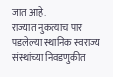जात आहे.
राज्यात नुकत्याच पार पडलेल्या स्थानिक स्वराज्य संस्थांच्या निवडणुकीत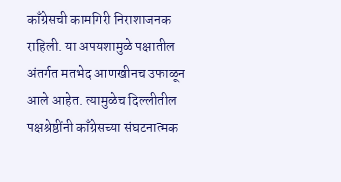काँग्रेसची कामगिरी निराशाजनक राहिली. या अपयशामुळे पक्षातील अंतर्गत मतभेद आणखीनच उफाळून आले आहेत. त्यामुळेच दिल्लीतील पक्षश्रेष्ठींनी काँग्रेसच्या संघटनात्मक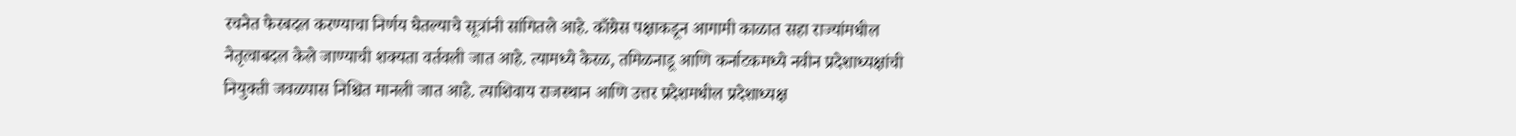रचनेत फेरबदल करण्याचा निर्णय घेतल्याचे सूत्रांनी सांगितले आहे. काँग्रेस पक्षाकडून आगामी काळात सहा राज्यांमधील नेतृत्वाबदल केले जाण्याची शक्यता वर्तवली जात आहे. त्यामध्ये केरळ, तमिळनाडू आणि कर्नाटकमध्ये नवीन प्रदेशाध्यक्षांची नियुक्ती जवळपास निश्चित मानली जात आहे. त्याशिवाय राजस्थान आणि उत्तर प्रदेशमधील प्रदेशाध्यक्ष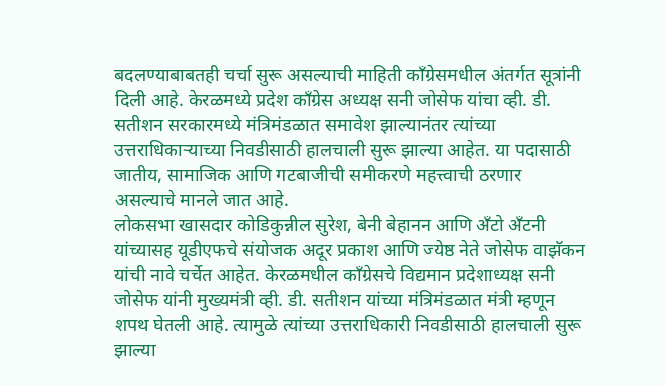बदलण्याबाबतही चर्चा सुरू असल्याची माहिती काँग्रेसमधील अंतर्गत सूत्रांनी दिली आहे. केरळमध्ये प्रदेश काँग्रेस अध्यक्ष सनी जोसेफ यांचा व्ही. डी. सतीशन सरकारमध्ये मंत्रिमंडळात समावेश झाल्यानंतर त्यांच्या उत्तराधिकाऱ्याच्या निवडीसाठी हालचाली सुरू झाल्या आहेत. या पदासाठी जातीय, सामाजिक आणि गटबाजीची समीकरणे महत्त्वाची ठरणार असल्याचे मानले जात आहे.
लोकसभा खासदार कोडिकुन्नील सुरेश, बेनी बेहानन आणि अँटो अँटनी यांच्यासह यूडीएफचे संयोजक अदूर प्रकाश आणि ज्येष्ठ नेते जोसेफ वाझॅकन यांची नावे चर्चेत आहेत. केरळमधील काँग्रेसचे विद्यमान प्रदेशाध्यक्ष सनी जोसेफ यांनी मुख्यमंत्री व्ही. डी. सतीशन यांच्या मंत्रिमंडळात मंत्री म्हणून शपथ घेतली आहे. त्यामुळे त्यांच्या उत्तराधिकारी निवडीसाठी हालचाली सुरू झाल्या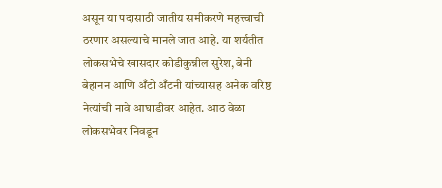असून या पदासाठी जातीय समीकरणे महत्त्वाची ठरणार असल्याचे मानले जात आहे. या शर्यतीत लोकसभेचे खासदार कोडीकुन्नील सुरेश, बेनी बेहानन आणि अँटो अँटनी यांच्यासह अनेक वरिष्ठ नेत्यांची नावे आघाडीवर आहेत. आठ वेळा लोकसभेवर निवडून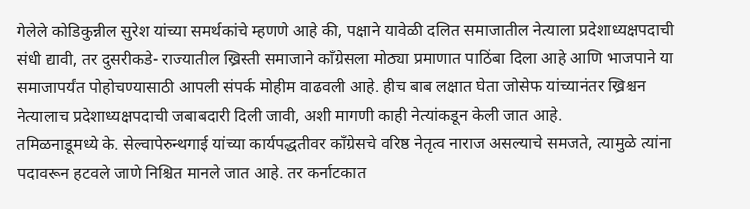गेलेले कोडिकुन्नील सुरेश यांच्या समर्थकांचे म्हणणे आहे की, पक्षाने यावेळी दलित समाजातील नेत्याला प्रदेशाध्यक्षपदाची संधी द्यावी, तर दुसरीकडे- राज्यातील ख्रिस्ती समाजाने काँग्रेसला मोठ्या प्रमाणात पाठिंबा दिला आहे आणि भाजपाने या समाजापर्यंत पोहोचण्यासाठी आपली संपर्क मोहीम वाढवली आहे. हीच बाब लक्षात घेता जोसेफ यांच्यानंतर ख्रिश्चन नेत्यालाच प्रदेशाध्यक्षपदाची जबाबदारी दिली जावी, अशी मागणी काही नेत्यांकडून केली जात आहे.
तमिळनाडूमध्ये के. सेल्वापेरुन्थगाई यांच्या कार्यपद्धतीवर काँग्रेसचे वरिष्ठ नेतृत्व नाराज असल्याचे समजते, त्यामुळे त्यांना पदावरून हटवले जाणे निश्चित मानले जात आहे. तर कर्नाटकात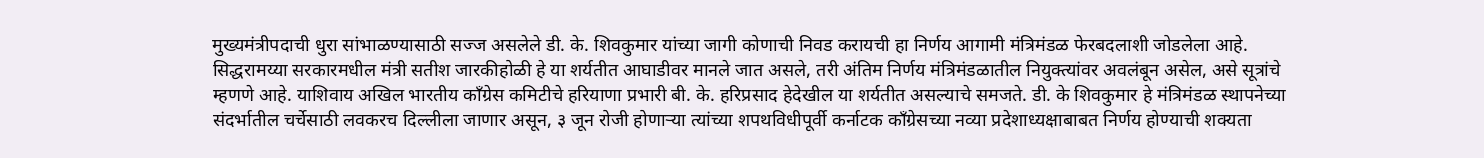मुख्यमंत्रीपदाची धुरा सांभाळण्यासाठी सज्ज असलेले डी. के. शिवकुमार यांच्या जागी कोणाची निवड करायची हा निर्णय आगामी मंत्रिमंडळ फेरबदलाशी जोडलेला आहे. सिद्धरामय्या सरकारमधील मंत्री सतीश जारकीहोळी हे या शर्यतीत आघाडीवर मानले जात असले, तरी अंतिम निर्णय मंत्रिमंडळातील नियुक्त्यांवर अवलंबून असेल, असे सूत्रांचे म्हणणे आहे. याशिवाय अखिल भारतीय काँग्रेस कमिटीचे हरियाणा प्रभारी बी. के. हरिप्रसाद हेदेखील या शर्यतीत असल्याचे समजते. डी. के शिवकुमार हे मंत्रिमंडळ स्थापनेच्या संदर्भातील चर्चेसाठी लवकरच दिल्लीला जाणार असून, ३ जून रोजी होणाऱ्या त्यांच्या शपथविधीपूर्वी कर्नाटक काँग्रेसच्या नव्या प्रदेशाध्यक्षाबाबत निर्णय होण्याची शक्यता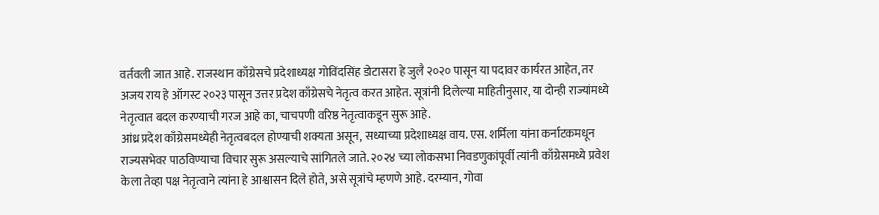वर्तवली जात आहे. राजस्थान काँग्रेसचे प्रदेशाध्यक्ष गोविंदसिंह डोटासरा हे जुलै २०२० पासून या पदावर कार्यरत आहेत, तर अजय राय हे ऑगस्ट २०२३ पासून उत्तर प्रदेश काँग्रेसचे नेतृत्व करत आहेत. सूत्रांनी दिलेल्या माहितीनुसार, या दोन्ही राज्यांमध्ये नेतृत्वात बदल करण्याची गरज आहे का, चाचपणी वरिष्ठ नेतृत्वाकडून सुरू आहे.
आंध्र प्रदेश काँग्रेसमध्येही नेतृत्वबदल होण्याची शक्यता असून, सध्याच्या प्रदेशाध्यक्ष वाय. एस. शर्मिला यांना कर्नाटकमधून राज्यसभेवर पाठविण्याचा विचार सुरू असल्याचे सांगितले जाते. २०२४ च्या लोकसभा निवडणुकांपूर्वी त्यांनी काँग्रेसमध्ये प्रवेश केला तेव्हा पक्ष नेतृत्वाने त्यांना हे आश्वासन दिले होते, असे सूत्रांचे म्हणणे आहे. दरम्यान, गोवा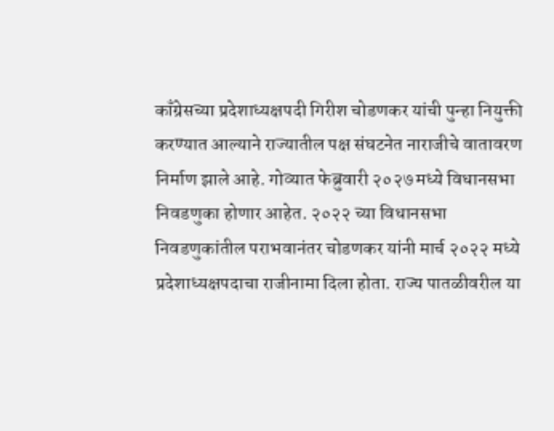काँग्रेसच्या प्रदेशाध्यक्षपदी गिरीश चोडणकर यांची पुन्हा नियुक्ती करण्यात आल्याने राज्यातील पक्ष संघटनेत नाराजीचे वातावरण निर्माण झाले आहे. गोव्यात फेब्रुवारी २०२७ मध्ये विधानसभा निवडणुका होणार आहेत. २०२२ च्या विधानसभा निवडणुकांतील पराभवानंतर चोडणकर यांनी मार्च २०२२ मध्ये प्रदेशाध्यक्षपदाचा राजीनामा दिला होता. राज्य पातळीवरील या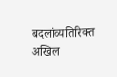बदलांव्यतिरिक्त अखिल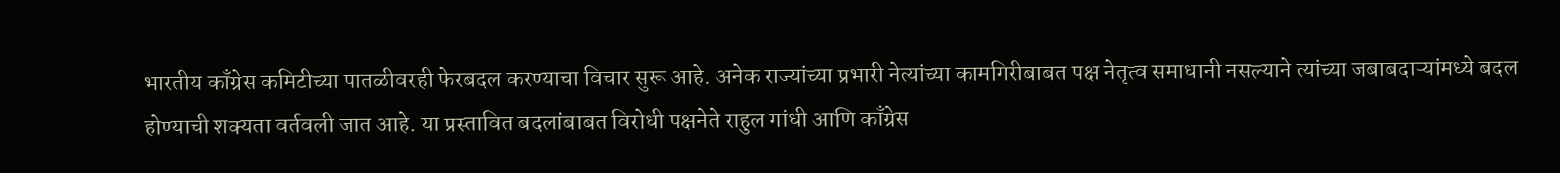भारतीय काँग्रेस कमिटीच्या पातळीवरही फेरबदल करण्याचा विचार सुरू आहे. अनेक राज्यांच्या प्रभारी नेत्यांच्या कामगिरीबाबत पक्ष नेतृत्व समाधानी नसल्याने त्यांच्या जबाबदाऱ्यांमध्ये बदल होण्याची शक्यता वर्तवली जात आहे. या प्रस्तावित बदलांबाबत विरोधी पक्षनेते राहुल गांधी आणि काँग्रेस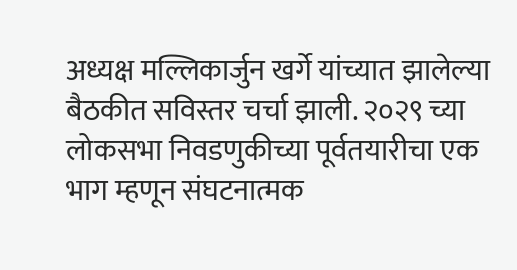अध्यक्ष मल्लिकार्जुन खर्गे यांच्यात झालेल्या बैठकीत सविस्तर चर्चा झाली. २०२९ च्या लोकसभा निवडणुकीच्या पूर्वतयारीचा एक भाग म्हणून संघटनात्मक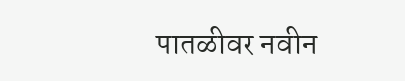पातळीवर नवीन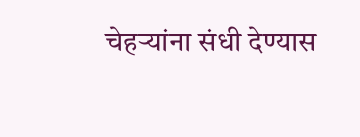चेहऱ्यांना संधी देण्यास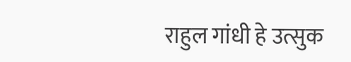राहुल गांधी हे उत्सुक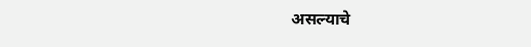असल्याचे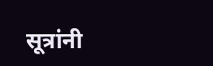सूत्रांनी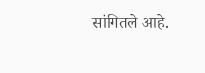सांगितले आहे.